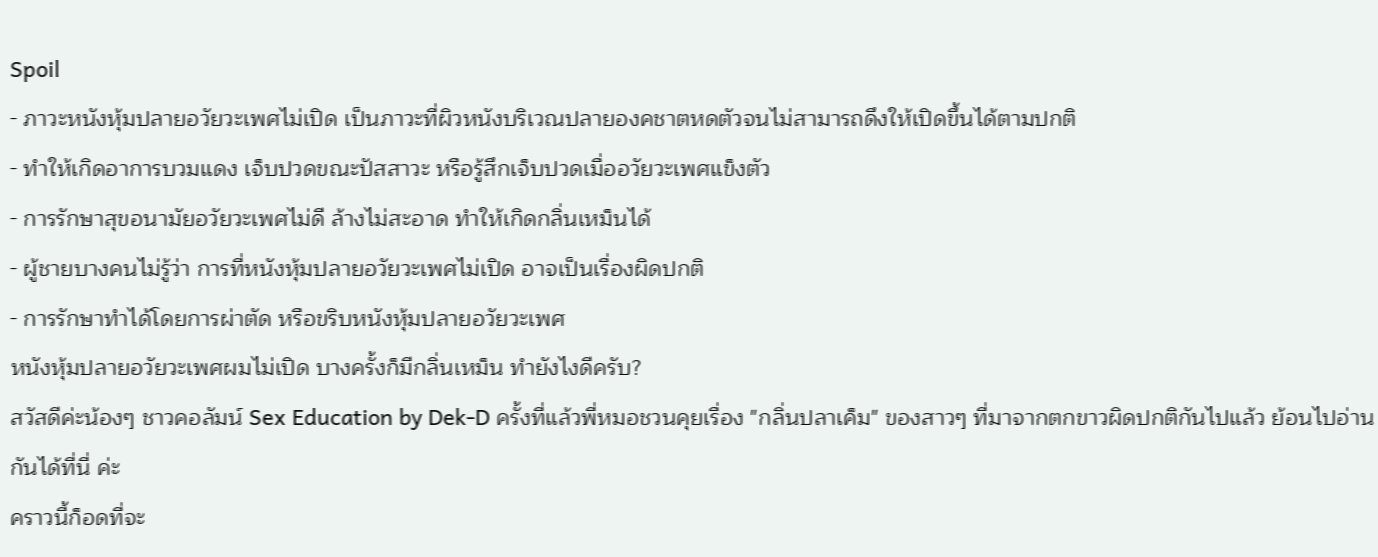Spoil
- ภาวะหนังหุ้มปลายอวัยวะเพศไม่เปิด เป็นภาวะที่ผิวหนังบริเวณปลายองคชาตหดตัวจนไม่สามารถดึงให้เปิดขึ้นได้ตามปกติ
- ทำให้เกิดอาการบวมแดง เจ็บปวดขณะปัสสาวะ หรือรู้สึกเจ็บปวดเมื่ออวัยวะเพศแข็งตัว
- การรักษาสุขอนามัยอวัยวะเพศไม่ดี ล้างไม่สะอาด ทำให้เกิดกลิ่นเหม็นได้
- ผู้ชายบางคนไม่รู้ว่า การที่หนังหุ้มปลายอวัยวะเพศไม่เปิด อาจเป็นเรื่องผิดปกติ
- การรักษาทำได้โดยการผ่าตัด หรือขริบหนังหุ้มปลายอวัยวะเพศ
หนังหุ้มปลายอวัยวะเพศผมไม่เปิด บางครั้งก็มีกลิ่นเหม็น ทำยังไงดีครับ?
สวัสดีค่ะน้องๆ ชาวคอลัมน์ Sex Education by Dek-D ครั้งที่แล้วพี่หมอชวนคุยเรื่อง "กลิ่นปลาเค็ม" ของสาวๆ ที่มาจากตกขาวผิดปกติกันไปแล้ว ย้อนไปอ่านกันได้ที่นี่ ค่ะ
คราวนี้ก็อดที่จะ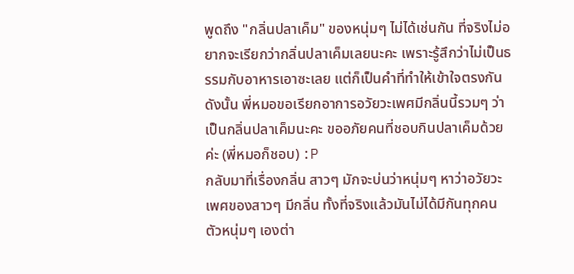พูดถึง "กลิ่นปลาเค็ม" ของหนุ่มๆ ไม่ได้เช่นกัน ที่จริงไม่อยากจะเรียกว่ากลิ่นปลาเค็มเลยนะคะ เพราะรู้สึกว่าไม่เป็นธรรมกับอาหารเอาซะเลย แต่ก็เป็นคำที่ทำให้เข้าใจตรงกัน ดังนั้น พี่หมอขอเรียกอาการอวัยวะเพศมีกลิ่นนี้รวมๆ ว่าเป็นกลิ่นปลาเค็มนะคะ ขออภัยคนที่ชอบกินปลาเค็มด้วยค่ะ (พี่หมอก็ชอบ) :P
กลับมาที่เรื่องกลิ่น สาวๆ มักจะบ่นว่าหนุ่มๆ หาว่าอวัยวะเพศของสาวๆ มีกลิ่น ทั้งที่จริงแล้วมันไม่ได้มีกันทุกคน ตัวหนุ่มๆ เองต่า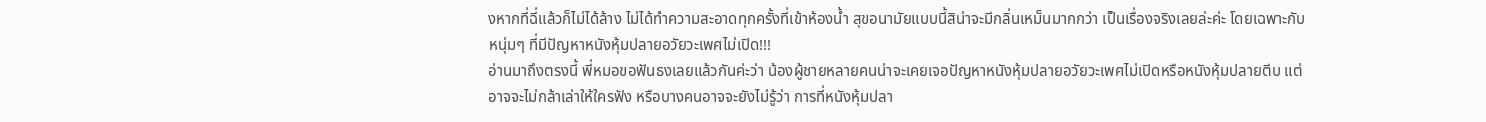งหากที่ฉี่แล้วก็ไม่ได้ล้าง ไม่ได้ทำความสะอาดทุกครั้งที่เข้าห้องน้ำ สุขอนามัยแบบนี้สิน่าจะมีกลิ่นเหม็นมากกว่า เป็นเรื่องจริงเลยล่ะค่ะ โดยเฉพาะกับหนุ่มๆ ที่มีปัญหาหนังหุ้มปลายอวัยวะเพศไม่เปิด!!!
อ่านมาถึงตรงนี้ พี่หมอขอฟันธงเลยแล้วกันค่ะว่า น้องผู้ชายหลายคนน่าจะเคยเจอปัญหาหนังหุ้มปลายอวัยวะเพศไม่เปิดหรือหนังหุ้มปลายตีบ แต่อาจจะไม่กล้าเล่าให้ใครฟัง หรือบางคนอาจจะยังไม่รู้ว่า การที่หนังหุ้มปลา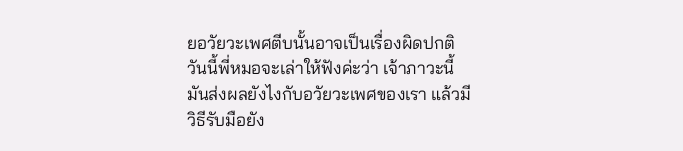ยอวัยวะเพศตีบนั้นอาจเป็นเรื่องผิดปกติ วันนี้พี่หมอจะเล่าให้ฟังค่ะว่า เจ้าภาวะนี้มันส่งผลยังไงกับอวัยวะเพศของเรา แล้วมีวิธีรับมือยัง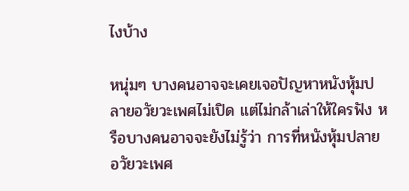ไงบ้าง

หนุ่มๆ บางคนอาจจะเคยเจอปัญหาหนังหุ้มปลายอวัยวะเพศไม่เปิด แต่ไม่กล้าเล่าให้ใครฟัง หรือบางคนอาจจะยังไม่รู้ว่า การที่หนังหุ้มปลายอวัยวะเพศ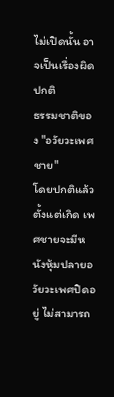ไม่เปิดนั้น อาจเป็นเรื่องผิดปกติ
ธรรมชาติของ "อวัยวะเพศชาย"
โดยปกติแล้วตั้งแต่เกิด เพศชายจะมีหนังหุ้มปลายอวัยวะเพศปิดอยู่ ไม่สามารถ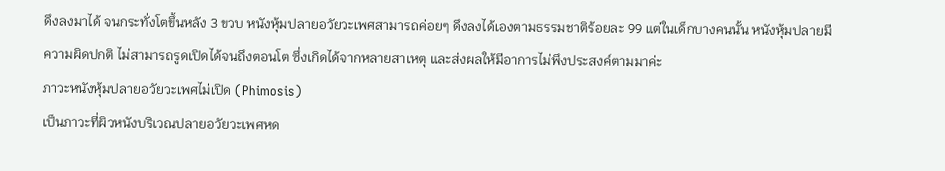ดึงลงมาได้ จนกระทั่งโตขึ้นหลัง 3 ขวบ หนังหุ้มปลายอวัยวะเพศสามารถค่อยๆ ดึงลงได้เองตามธรรมชาติร้อยละ 99 แต่ในเด็กบางคนนั้น หนังหุ้มปลายมีความผิดปกติ ไม่สามารถรูดเปิดได้จนถึงตอนโต ซึ่งเกิดได้จากหลายสาเหตุ และส่งผลให้มีอาการไม่พึงประสงค์ตามมาค่ะ
ภาวะหนังหุ้มปลายอวัยวะเพศไม่เปิด (Phimosis)
เป็นภาวะที่ผิวหนังบริเวณปลายอวัยวะเพศหด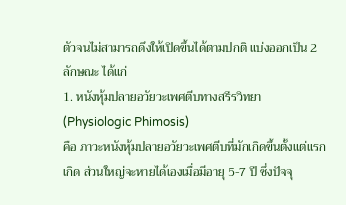ตัวจนไม่สามารถดึงให้เปิดขึ้นได้ตามปกติ แบ่งออกเป็น 2 ลักษณะ ได้แก่
1. หนังหุ้มปลายอวัยวะเพศตีบทางสรีรวิทยา (Physiologic Phimosis)
คือ ภาวะหนังหุ้มปลายอวัยวะเพศตีบที่มักเกิดขึ้นตั้งแต่แรกเกิด ส่วนใหญ่จะหายได้เองเมื่อมีอายุ 5-7 ปี ซึ่งปัจจุ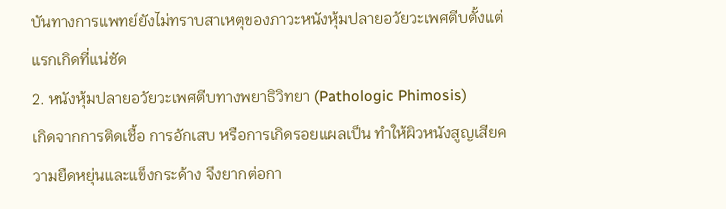บันทางการแพทย์ยังไม่ทราบสาเหตุของภาวะหนังหุ้มปลายอวัยวะเพศตีบตั้งแต่แรกเกิดที่แน่ชัด
2. หนังหุ้มปลายอวัยวะเพศตีบทางพยาธิวิทยา (Pathologic Phimosis)
เกิดจากการติดเชื้อ การอักเสบ หรือการเกิดรอยแผลเป็น ทำให้ผิวหนังสูญเสียความยืดหยุ่นและแข็งกระด้าง จึงยากต่อกา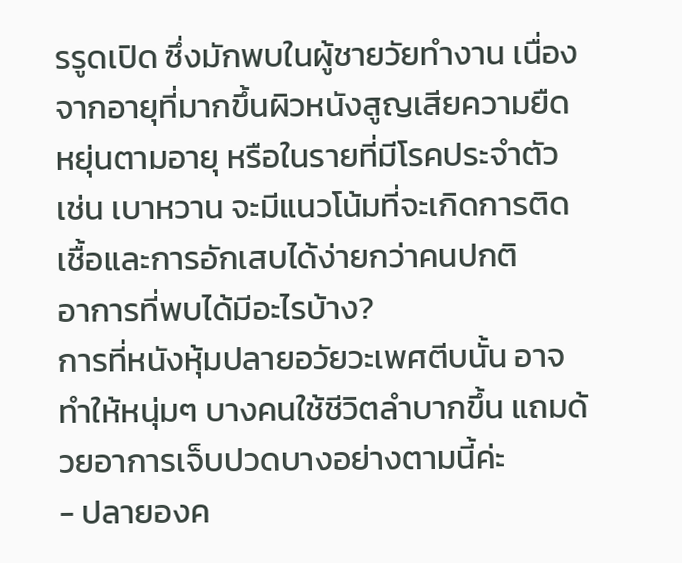รรูดเปิด ซึ่งมักพบในผู้ชายวัยทำงาน เนื่องจากอายุที่มากขึ้นผิวหนังสูญเสียความยืดหยุ่นตามอายุ หรือในรายที่มีโรคประจำตัว เช่น เบาหวาน จะมีแนวโน้มที่จะเกิดการติดเชื้อและการอักเสบได้ง่ายกว่าคนปกติ
อาการที่พบได้มีอะไรบ้าง?
การที่หนังหุ้มปลายอวัยวะเพศตีบนั้น อาจทำให้หนุ่มๆ บางคนใช้ชีวิตลำบากขึ้น แถมด้วยอาการเจ็บปวดบางอย่างตามนี้ค่ะ
- ปลายองค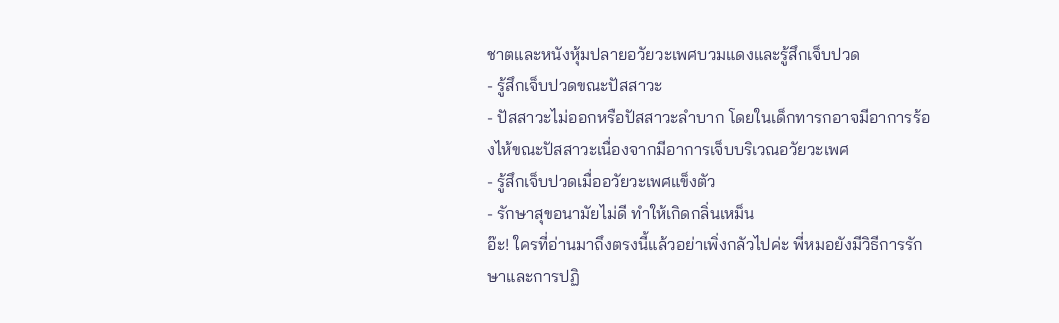ชาตและหนังหุ้มปลายอวัยวะเพศบวมแดงและรู้สึกเจ็บปวด
- รู้สึกเจ็บปวดขณะปัสสาวะ
- ปัสสาวะไม่ออกหรือปัสสาวะลำบาก โดยในเด็กทารกอาจมีอาการร้องไห้ขณะปัสสาวะเนื่องจากมีอาการเจ็บบริเวณอวัยวะเพศ
- รู้สึกเจ็บปวดเมื่ออวัยวะเพศแข็งตัว
- รักษาสุขอนามัยไม่ดี ทำให้เกิดกลิ่นเหม็น
อ๊ะ! ใครที่อ่านมาถึงตรงนี้แล้วอย่าเพิ่งกลัวไปค่ะ พี่หมอยังมีวิธีการรักษาและการปฏิ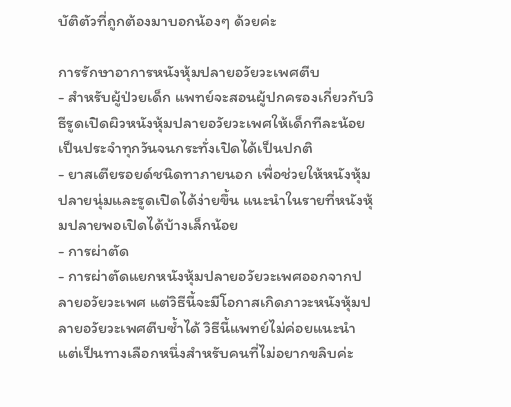บัติตัวที่ถูกต้องมาบอกน้องๆ ด้วยค่ะ

การรักษาอาการหนังหุ้มปลายอวัยวะเพศตีบ
- สำหรับผู้ป่วยเด็ก แพทย์จะสอนผู้ปกครองเกี่ยวกับวิธีรูดเปิดผิวหนังหุ้มปลายอวัยวะเพศให้เด็กทีละน้อยเป็นประจำทุกวันจนกระทั่งเปิดได้เป็นปกติ
- ยาสเตียรอยด์ชนิดทาภายนอก เพื่อช่วยให้หนังหุ้มปลายนุ่มและรูดเปิดได้ง่ายขึ้น แนะนำในรายที่หนังหุ้มปลายพอเปิดได้บ้างเล็กน้อย
- การผ่าตัด
- การผ่าตัดแยกหนังหุ้มปลายอวัยวะเพศออกจากปลายอวัยวะเพศ แต่วิธีนี้จะมีโอกาสเกิดภาวะหนังหุ้มปลายอวัยวะเพศตีบซ้ำได้ วิธีนี้แพทย์ไม่ค่อยแนะนำ แต่เป็นทางเลือกหนึ่งสำหรับคนที่ไม่อยากขลิบค่ะ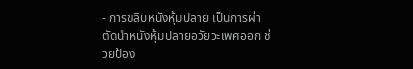- การขลิบหนังหุ้มปลาย เป็นการผ่าตัดนำหนังหุ้มปลายอวัยวะเพศออก ช่วยป้อง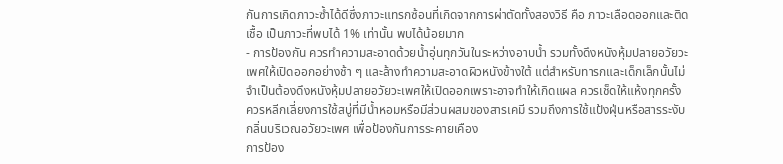กันการเกิดภาวะซ้ำได้ดีซึ่งภาวะแทรกซ้อนที่เกิดจากการผ่าตัดทั้งสองวิธี คือ ภาวะเลือดออกและติดเชื้อ เป็นภาวะที่พบได้ 1% เท่านั้น พบได้น้อยมาก
- การป้องกัน ควรทำความสะอาดด้วยน้ำอุ่นทุกวันในระหว่างอาบน้ำ รวมทั้งดึงหนังหุ้มปลายอวัยวะเพศให้เปิดออกอย่างช้า ๆ และล้างทำความสะอาดผิวหนังข้างใต้ แต่สำหรับทารกและเด็กเล็กนั้นไม่จำเป็นต้องดึงหนังหุ้มปลายอวัยวะเพศให้เปิดออกเพราะอาจทำให้เกิดแผล ควรเช็ดให้แห้งทุกครั้ง ควรหลีกเลี่ยงการใช้สบู่ที่มีน้ำหอมหรือมีส่วนผสมของสารเคมี รวมถึงการใช้แป้งฝุ่นหรือสารระงับกลิ่นบริเวณอวัยวะเพศ เพื่อป้องกันการระคายเคือง
การป้อง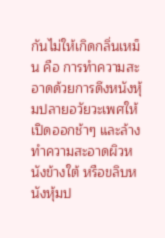กันไม่ให้เกิดกลิ่นเหม็น คือ การทำความสะอาดด้วยการดึงหนังหุ้มปลายอวัยวะเพศให้เปิดออกช้าๆ และล้างทำความสะอาดผิวหนังข้างใต้ หรือขลิบหนังหุ้มป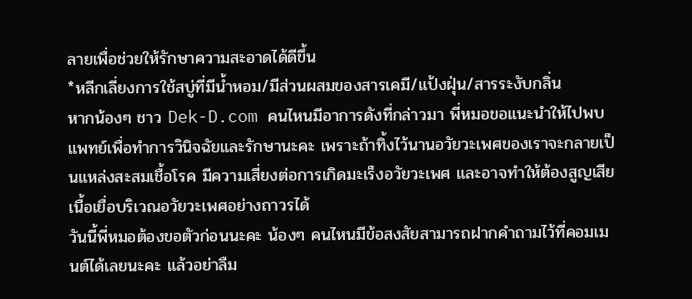ลายเพื่อช่วยให้รักษาความสะอาดได้ดีขึ้น
*หลีกเลี่ยงการใช้สบู่ที่มีน้ำหอม/มีส่วนผสมของสารเคมี/แป้งฝุ่น/สารระงับกลิ่น
หากน้องๆ ชาว Dek-D.com คนไหนมีอาการดังที่กล่าวมา พี่หมอขอแนะนำให้ไปพบแพทย์เพื่อทำการวินิจฉัยและรักษานะคะ เพราะถ้าทิ้งไว้นานอวัยวะเพศของเราจะกลายเป็นแหล่งสะสมเชื้อโรค มีความเสี่ยงต่อการเกิดมะเร็งอวัยวะเพศ และอาจทำให้ต้องสูญเสียเนื้อเยื่อบริเวณอวัยวะเพศอย่างถาวรได้
วันนี้พี่หมอต้องขอตัวก่อนนะคะ น้องๆ คนไหนมีข้อสงสัยสามารถฝากคำถามไว้ที่คอมเมนต์ได้เลยนะคะ แล้วอย่าลืม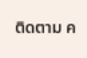ติดตาม ค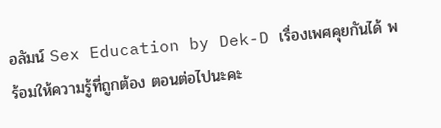อลัมน์ Sex Education by Dek-D เรื่องเพศคุยกันได้ พร้อมให้ความรู้ที่ถูกต้อง ตอนต่อไปนะคะ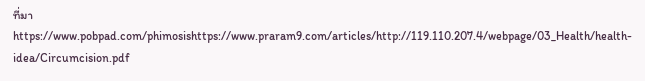ที่มาhttps://www.pobpad.com/phimosishttps://www.praram9.com/articles/http://119.110.207.4/webpage/03_Health/health-idea/Circumcision.pdf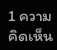1 ความคิดเห็น